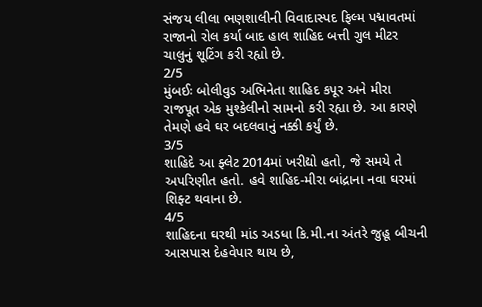સંજય લીલા ભણશાલીની વિવાદાસ્પદ ફિલ્મ પદ્માવતમાં રાજાનો રોલ કર્યા બાદ હાલ શાહિદ બત્તી ગુલ મીટર ચાલુનું શૂટિંગ કરી રહ્યો છે.
2/5
મુંબઈઃ બોલીવુડ અભિનેતા શાહિદ કપૂર અને મીરા રાજપૂત એક મુશ્કેલીનો સામનો કરી રહ્યા છે. આ કારણે તેમણે હવે ઘર બદલવાનું નક્કી કર્યું છે.
3/5
શાહિદે આ ફ્લેટ 2014માં ખરીદ્યો હતો, જે સમયે તે અપરિણીત હતો. હવે શાહિદ-મીરા બાંદ્રાના નવા ઘરમાં શિફ્ટ થવાના છે.
4/5
શાહિદના ઘરથી માંડ અડધા કિ.મી.ના અંતરે જુહૂ બીચની આસપાસ દેહવેપાર થાય છે,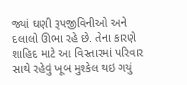જ્યાં ઘણી રૂપજીવિનીઓ અને દલાલો ઊભા રહે છે. તેના કારણે શાહિદ માટે આ વિસ્તારમાં પરિવાર સાથે રહેવું ખૂબ મુશ્કેલ થઇ ગયું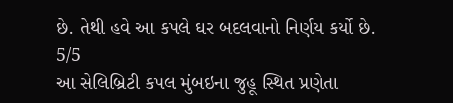છે. તેથી હવે આ કપલે ઘર બદલવાનો નિર્ણય કર્યો છે.
5/5
આ સેલિબ્રિટી કપલ મુંબઇના જુહૂ સ્થિત પ્રણેતા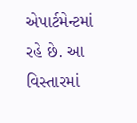એપાર્ટમેન્ટમાં રહે છે. આ વિસ્તારમાં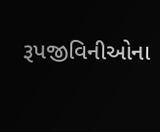રૂપજીવિનીઓના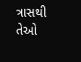ત્રાસથી તેઓ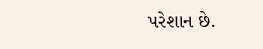પરેશાન છે.